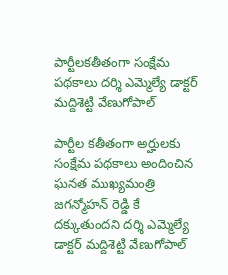పార్టీలకతీతంగా సంక్షేమ పథకాలు దర్శి ఎమ్మెల్యే డాక్టర్ మద్దిశెట్టి వేణుగోపాల్

పార్టీల కతీతంగా అర్హులకు సంక్షేమ పథకాలు అందించిన ఘనత ముఖ్యమంత్రి జగన్మోహన్ రెడ్డి కే దక్కుతుందని దర్శి ఎమ్మెల్యే డాక్టర్ మద్దిశెట్టి వేణుగోపాల్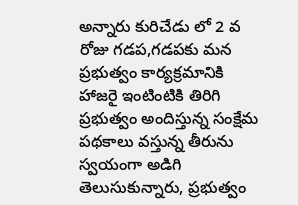అన్నారు కురిచేడు లో 2 వ రోజు గడప,గడపకు మన ప్రభుత్వం కార్యక్రమానికి హాజరై ఇంటింటికి తిరిగి ప్రభుత్వం అందిస్తున్న సంక్షేమ పథకాలు వస్తున్న తీరును స్వయంగా అడిగి తెలుసుకున్నారు, ప్రభుత్వం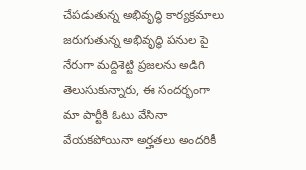చేపడుతున్న అభివృద్ధి కార్యక్రమాలు జరుగుతున్న అభివృద్ధి పనుల పై నేరుగా మద్దిశెట్టి ప్రజలను అడిగి తెలుసుకున్నారు, ఈ సందర్భంగా మా పార్టీకి ఓటు వేసినా వేయకపోయినా అర్హతలు అందరికీ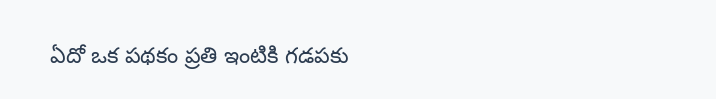ఏదో ఒక పథకం ప్రతి ఇంటికి గడపకు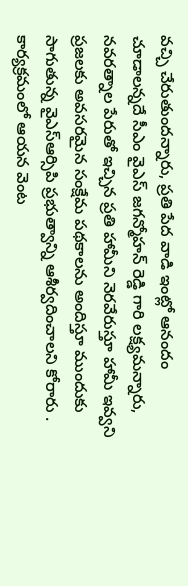వచ్చి చేరుతుందన్నారు, ప్రతి పేద వాడి ఇంట్లో ఆనందం చూడాలన్నదే సీఎం వైఎస్ జగన్మోహన్ రెడ్డి గారి లక్ష్యమన్నారు, నవరత్నాల పేరుతో ఇచ్చిన ప్రతి హామీని నెరవేరుస్తూ హామీ ఇవ్వని ప్రజలకు అవసరమైన సంక్షేమ పథకాలను అందిస్తూ ముందుకు సాగుతున్న వైఎస్ఆర్సిపి ప్రభుత్వాన్ని ఆశీర్వదించాలని కోరారు . కార్యక్రమంలో ఆయన వెంట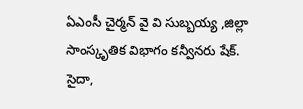ఏఎంసీ చైర్మన్ వై వి సుబ్బయ్య ,జిల్లా సాంస్కృతిక విభాగం కన్వీనరు షేక్. సైదా,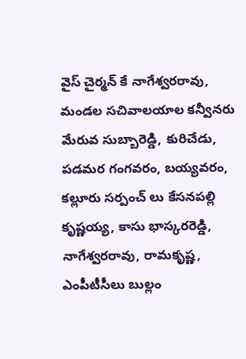వైస్ చైర్మన్ కే నాగేశ్వరరావు, మండల సచివాలయాల కన్వీనరు మేరువ సుబ్బారెడ్డి, కురిచేడు, పడమర గంగవరం, బయ్యవరం, కల్లూరు సర్పంచ్ లు కేసనపల్లి కృష్ణయ్య, కాసు భాస్కరరెడ్డి, నాగేశ్వరరావు, రామకృష్ణ, ఎంపీటీసీలు బుల్లం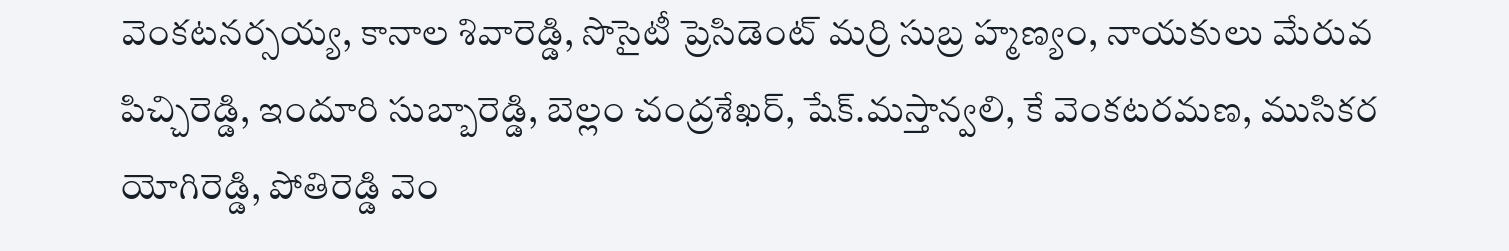వెంకటనర్సయ్య, కానాల శివారెడ్డి, సొసైటీ ప్రెసిడెంట్ మర్రి సుబ్ర హ్మణ్యం, నాయకులు మేరువ పిచ్చిరెడ్డి, ఇందూరి సుబ్బారెడ్డి, బెల్లం చంద్రశేఖర్, షేక్.మస్తాన్వలి, కే వెంకటరమణ, ముసికర యోగిరెడ్డి, పోతిరెడ్డి వెం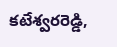కటేశ్వరరెడ్డి,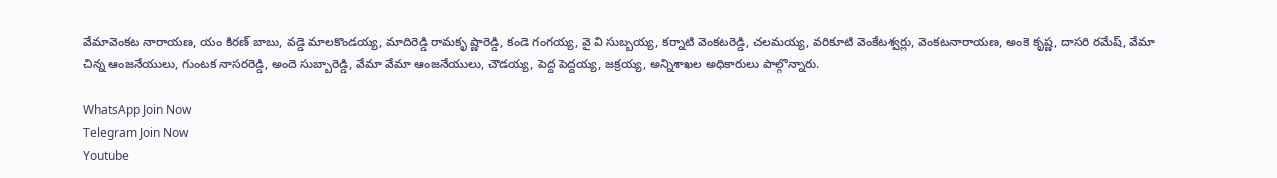వేమావెంకట నారాయణ, యం కిరణ్ బాబు, వడ్డె మాలకొండయ్య, మాదిరెడ్డి రామకృ ష్ణారెడ్డి, కండె గంగయ్య, వై వి సుబ్బయ్య, కర్నాటి వెంకటరెడ్డి, చలమయ్య, వరికూటి వెంకేటశ్వర్లు, వెంకటనారాయణ, అంకె కృష్ణ, దాసరి రమేష్, వేమా చిన్న ఆంజనేయులు, గుంటక నాసరరెడ్డి, అందె సుబ్బారెడ్డి, వేమా వేమా ఆంజనేయులు, చౌడయ్య, పెద్ద పెద్దయ్య, జక్రయ్య, అన్నిశాఖల అధికారులు పాల్గొన్నారు.

WhatsApp Join Now
Telegram Join Now
Youtube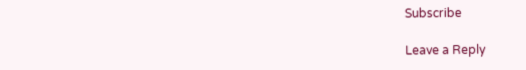Subscribe

Leave a Reply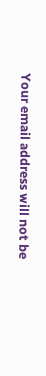Your email address will not be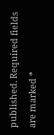published. Required fields are marked *